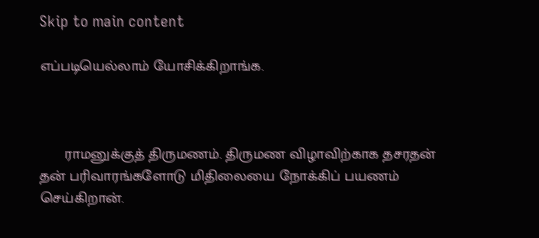Skip to main content

எப்படியெல்லாம் யோசிக்கிறாங்க.



      ராமனுக்குத் திருமணம். திருமண விழாவிற்காக தசரதன் தன் பரிவாரங்களோடு மிதிலையை நோக்கிப் பயணம் செய்கிறான்.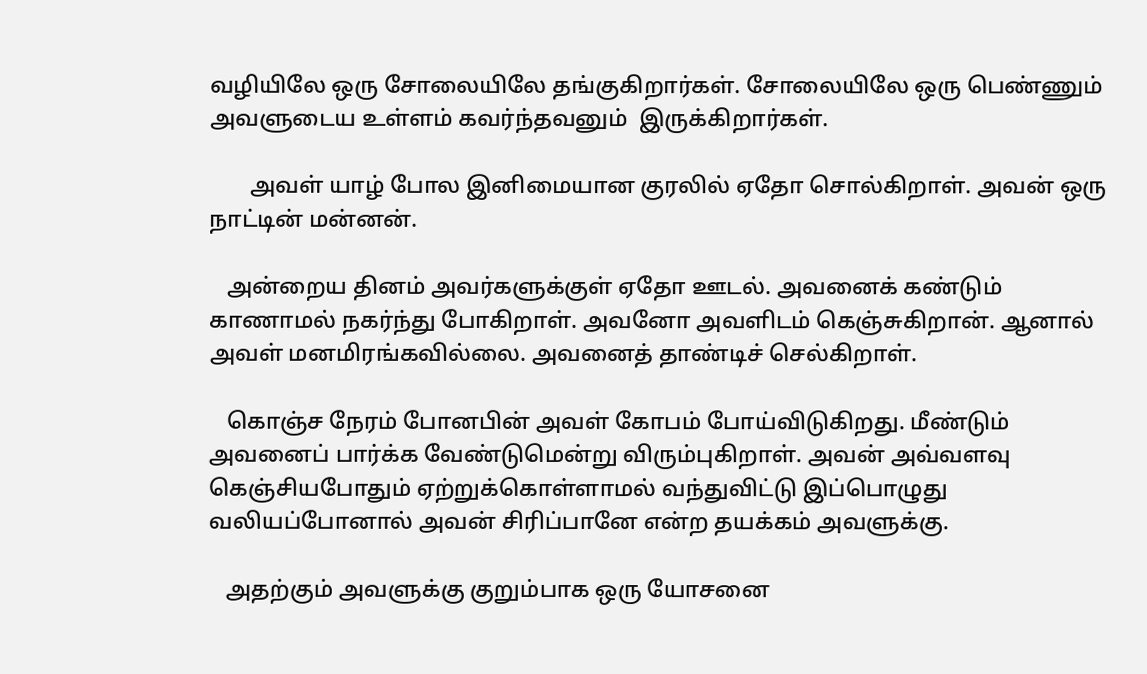வழியிலே ஒரு சோலையிலே தங்குகிறார்கள். சோலையிலே ஒரு பெண்ணும் அவளுடைய உள்ளம் கவர்ந்தவனும்  இருக்கிறார்கள்.

       அவள் யாழ் போல இனிமையான குரலில் ஏதோ சொல்கிறாள். அவன் ஒரு நாட்டின் மன்னன்.

   அன்றைய தினம் அவர்களுக்குள் ஏதோ ஊடல். அவனைக் கண்டும் காணாமல் நகர்ந்து போகிறாள். அவனோ அவளிடம் கெஞ்சுகிறான். ஆனால் அவள் மனமிரங்கவில்லை. அவனைத் தாண்டிச் செல்கிறாள்.

   கொஞ்ச நேரம் போனபின் அவள் கோபம் போய்விடுகிறது. மீண்டும் அவனைப் பார்க்க வேண்டுமென்று விரும்புகிறாள். அவன் அவ்வளவு கெஞ்சியபோதும் ஏற்றுக்கொள்ளாமல் வந்துவிட்டு இப்பொழுது வலியப்போனால் அவன் சிரிப்பானே என்ற தயக்கம் அவளுக்கு.

   அதற்கும் அவளுக்கு குறும்பாக ஒரு யோசனை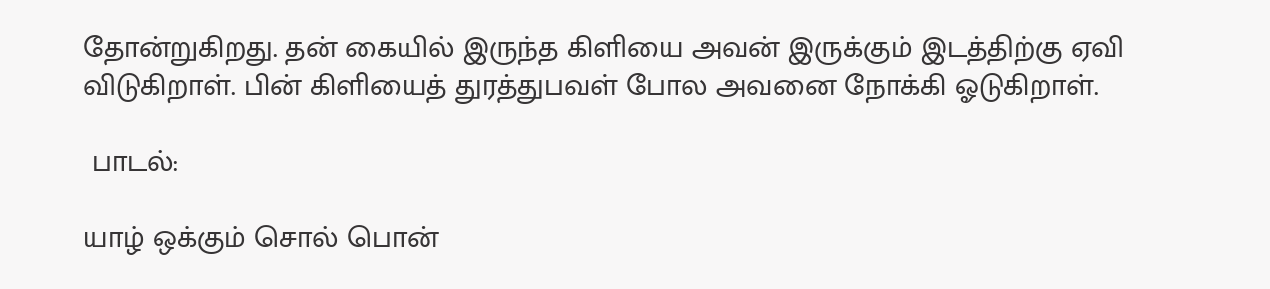தோன்றுகிறது. தன் கையில் இருந்த கிளியை அவன் இருக்கும் இடத்திற்கு ஏவி விடுகிறாள். பின் கிளியைத் துரத்துபவள் போல அவனை நோக்கி ஓடுகிறாள்.

 பாடல்:

யாழ் ஒக்கும் சொல் பொன்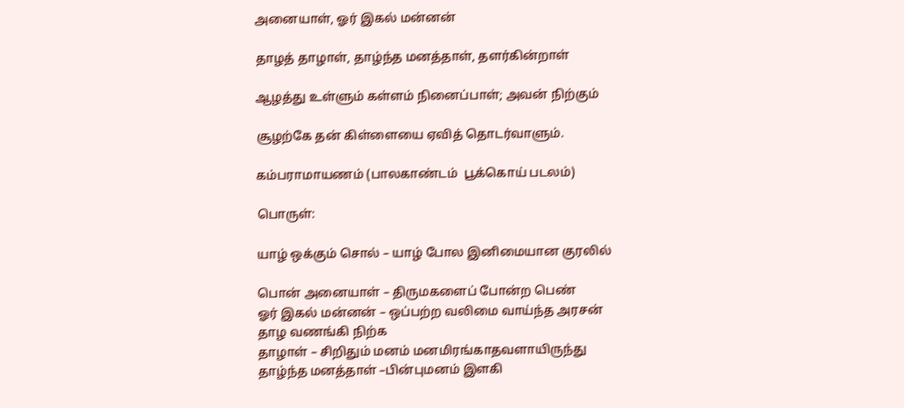அனையாள், ஓர் இகல் மன்னன்

தாழத் தாழாள், தாழ்ந்த மனத்தாள், தளர்கின்றாள்

ஆழத்து உள்ளும் கள்ளம் நினைப்பாள்; அவன் நிற்கும்

சூழற்கே தன் கிள்ளையை ஏவித் தொடர்வாளும்.

கம்பராமாயணம் (பாலகாண்டம்  பூக்கொய் படலம்)

பொருள்:

யாழ் ஒக்கும் சொல் – யாழ் போல இனிமையான குரலில்

பொன் அனையாள் – திருமகளைப் போன்ற பெண்
ஓர் இகல் மன்னன் – ஒப்பற்ற வலிமை வாய்ந்த அரசன்
தாழ வணங்கி நிற்க
தாழாள் – சிறிதும் மனம் மனமிரங்காதவளாயிருந்து
தாழ்ந்த மனத்தாள் –பின்புமனம் இளகி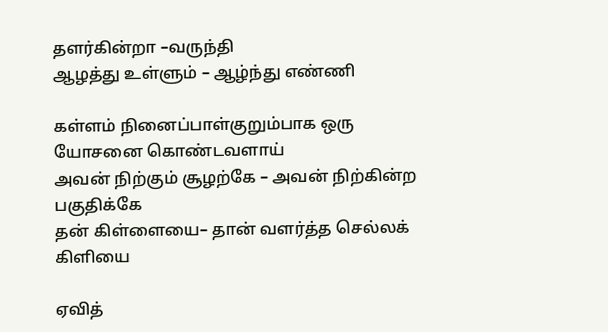தளர்கின்றா –வருந்தி
ஆழத்து உள்ளும் – ஆழ்ந்து எண்ணி

கள்ளம் நினைப்பாள்குறும்பாக ஒரு யோசனை கொண்டவளாய்
அவன் நிற்கும் சூழற்கே – அவன் நிற்கின்ற பகுதிக்கே
தன் கிள்ளையை– தான் வளர்த்த செல்லக் கிளியை

ஏவித்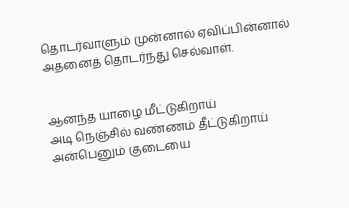தொடர்வாளும் முன்னால் ஏவிப்பின்னால் அதனைத் தொடர்ந்து செல்வாள்.


ஆனந்த யாழை மீட்டுகிறாய்
அடி நெஞ்சில் வண்ணம் தீட்டுகிறாய்
அன்பெனும் குடையை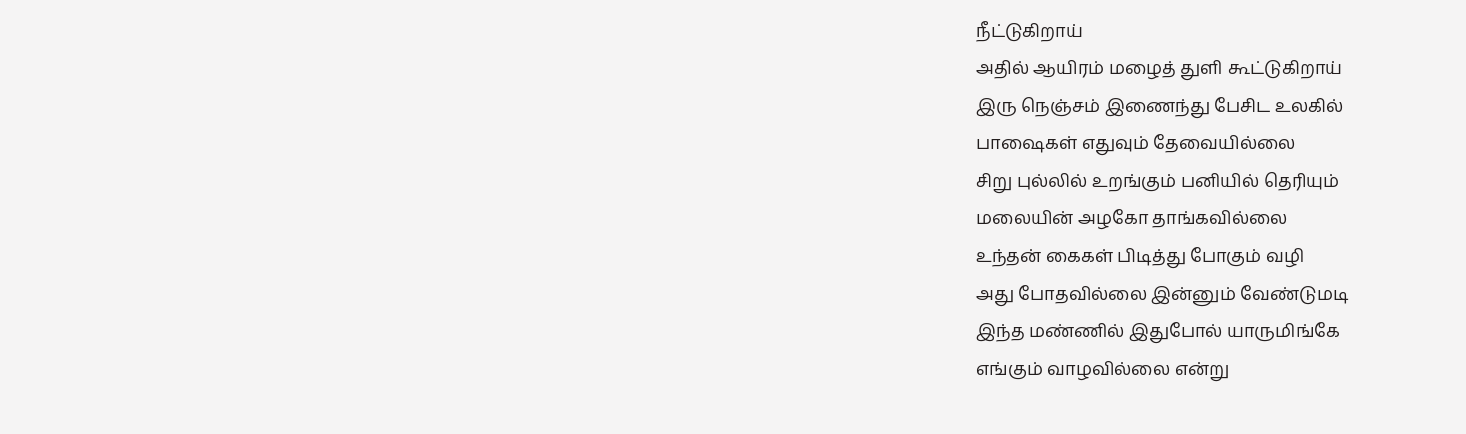நீட்டுகிறாய்
அதில் ஆயிரம் மழைத் துளி கூட்டுகிறாய்
இரு நெஞ்சம் இணைந்து பேசிட உலகில்
பாஷைகள் எதுவும் தேவையில்லை
சிறு புல்லில் உறங்கும் பனியில் தெரியும்
மலையின் அழகோ தாங்கவில்லை
உந்தன் கைகள் பிடித்து போகும் வழி
அது போதவில்லை இன்னும் வேண்டுமடி
இந்த மண்ணில் இதுபோல் யாருமிங்கே
எங்கும் வாழவில்லை என்று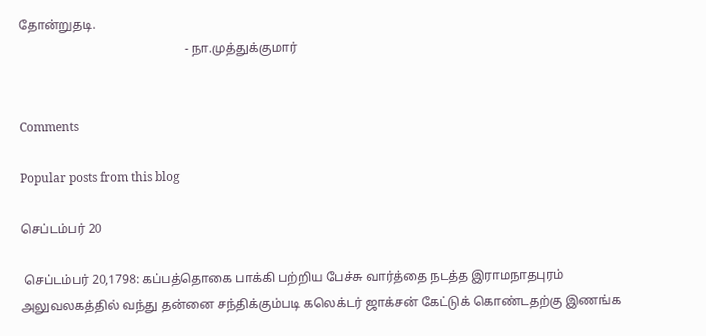தோன்றுதடி.
                                                     - நா.முத்துக்குமார்


Comments

Popular posts from this blog

செப்டம்பர் 20

 செப்டம்பர் 20,1798: கப்பத்தொகை பாக்கி பற்றிய பேச்சு வார்த்தை நடத்த இராமநாதபுரம் அலுவலகத்தில் வந்து தன்னை சந்திக்கும்படி கலெக்டர் ஜாக்சன் கேட்டுக் கொண்டதற்கு இணங்க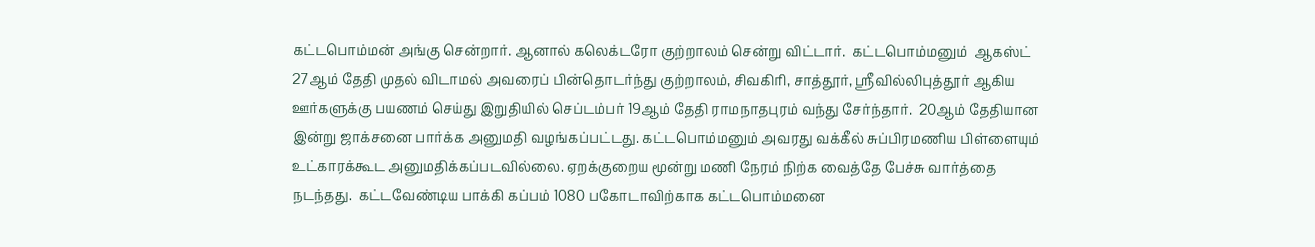கட்டபொம்மன் அங்கு சென்றார். ஆனால் கலெக்டரோ குற்றாலம் சென்று விட்டார்.  கட்டபொம்மனும்  ஆகஸ்ட் 27ஆம் தேதி முதல் விடாமல் அவரைப் பின்தொடர்ந்து குற்றாலம், சிவகிரி, சாத்தூர், ஸ்ரீவில்லிபுத்தூர் ஆகிய ஊர்களுக்கு பயணம் செய்து இறுதியில் செப்டம்பர் 19ஆம் தேதி ராமநாதபுரம் வந்து சேர்ந்தார்.  20ஆம் தேதியான இன்று ஜாக்சனை பார்க்க அனுமதி வழங்கப்பட்டது. கட்டபொம்மனும் அவரது வக்கீல் சுப்பிரமணிய பிள்ளையும் உட்காரக்கூட அனுமதிக்கப்படவில்லை. ஏறக்குறைய மூன்று மணி நேரம் நிற்க வைத்தே பேச்சு வார்த்தை நடந்தது.  கட்டவேண்டிய பாக்கி கப்பம் 1080 பகோடாவிற்காக கட்டபொம்மனை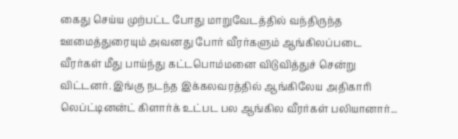கைது செய்ய முற்பட்ட போது மாறுவேடத்தில் வந்திருந்த ஊமைத்துரையும் அவனது போர் வீரர்களும் ஆங்கிலப்படை வீரர்கள் மீது பாய்ந்து கட்டபொம்மனை விடுவித்துச் சென்று விட்டனர். இங்கு நடந்த இக்கலவரத்தில் ஆங்கிலேய அதிகாரி லெப்ட்டினன்ட் கிளார்க் உட்பட பல ஆங்கில வீரர்கள் பலியானார்...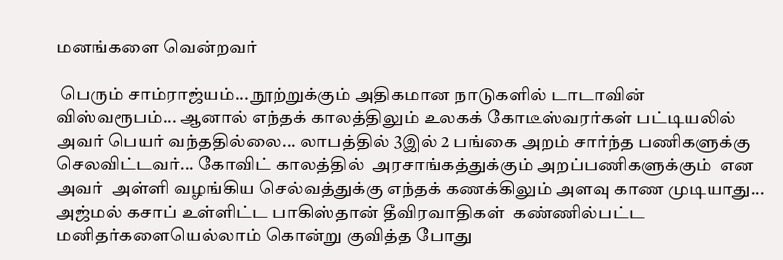மனங்களை வென்றவர்

 பெரும் சாம்ராஜ்யம்... நூற்றுக்கும் அதிகமான நாடுகளில் டாடாவின் விஸ்வரூபம்... ஆனால் எந்தக் காலத்திலும் உலகக் கோடீஸ்வரர்கள் பட்டியலில் அவர் பெயர் வந்ததில்லை... லாபத்தில் 3இல் 2 பங்கை அறம் சார்ந்த பணிகளுக்கு செலவிட்டவர்... கோவிட் காலத்தில்  அரசாங்கத்துக்கும் அறப்பணிகளுக்கும்  என அவர்  அள்ளி வழங்கிய செல்வத்துக்கு எந்தக் கணக்கிலும் அளவு காண முடியாது... அஜ்மல் கசாப் உள்ளிட்ட பாகிஸ்தான் தீவிரவாதிகள்  கண்ணில்பட்ட மனிதர்களையெல்லாம் கொன்று குவித்த போது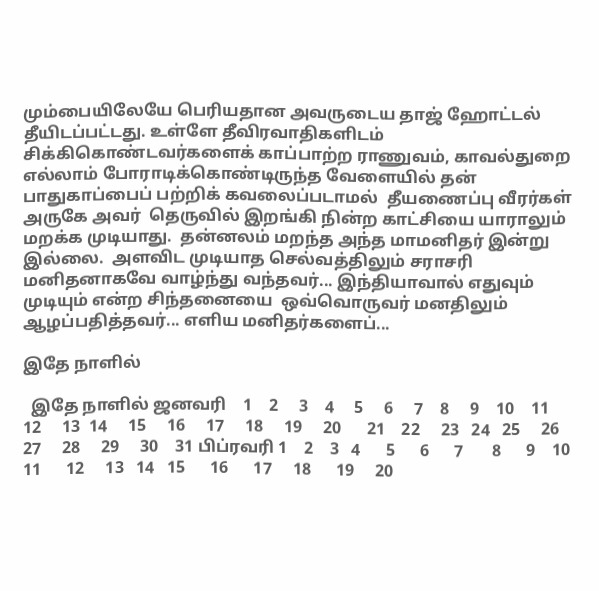மும்பையிலேயே பெரியதான அவருடைய தாஜ் ஹோட்டல் தீயிடப்பட்டது. உள்ளே தீவிரவாதிகளிடம்  சிக்கிகொண்டவர்களைக் காப்பாற்ற ராணுவம், காவல்துறை எல்லாம் போராடிக்கொண்டிருந்த வேளையில் தன் பாதுகாப்பைப் பற்றிக் கவலைப்படாமல்  தீயணைப்பு வீரர்கள் அருகே அவர்  தெருவில் இறங்கி நின்ற காட்சியை யாராலும் மறக்க முடியாது.  தன்னலம் மறந்த அந்த மாமனிதர் இன்று இல்லை.  அளவிட முடியாத செல்வத்திலும் சராசரி மனிதனாகவே வாழ்ந்து வந்தவர்... இந்தியாவால் எதுவும் முடியும் என்ற சிந்தனையை  ஒவ்வொருவர் மனதிலும் ஆழப்பதித்தவர்... எளிய மனிதர்களைப்...

இதே நாளில்

  இதே நாளில் ஜனவரி    1    2     3    4     5     6     7    8     9    10    11     12     13  14     15     16     17     18     19     20      21    22     23   24   25     26     27     28     29     30    31 பிப்ரவரி 1    2    3   4      5      6      7       8      9    10     11      12     13   14   15      16      17     18      19     20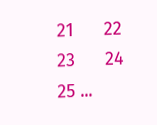21      22   23      24    25 ...